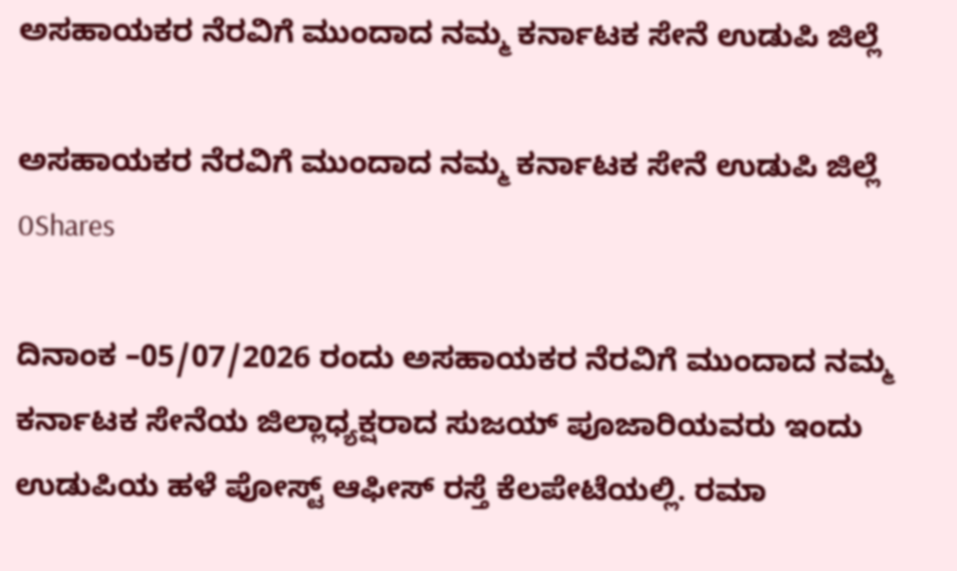ಅಸಹಾಯಕರ ನೆರವಿಗೆ ಮುಂದಾದ ನಮ್ಮ ಕರ್ನಾಟಕ ಸೇನೆ ಉಡುಪಿ ಜಿಲ್ಲೆ

ಅಸಹಾಯಕರ ನೆರವಿಗೆ ಮುಂದಾದ ನಮ್ಮ ಕರ್ನಾಟಕ ಸೇನೆ ಉಡುಪಿ ಜಿಲ್ಲೆ
0Shares

ದಿನಾಂಕ –05/07/2026 ರಂದು ಅಸಹಾಯಕರ ನೆರವಿಗೆ ಮುಂದಾದ ನಮ್ಮ ಕರ್ನಾಟಕ ಸೇನೆಯ ಜಿಲ್ಲಾಧ್ಯಕ್ಷರಾದ ಸುಜಯ್ ಪೂಜಾರಿಯವರು ಇಂದು ಉಡುಪಿಯ ಹಳೆ ಪೋಸ್ಟ್ ಆಫೀಸ್ ರಸ್ತೆ ಕೆಲಪೇಟೆಯಲ್ಲಿ. ರಮಾ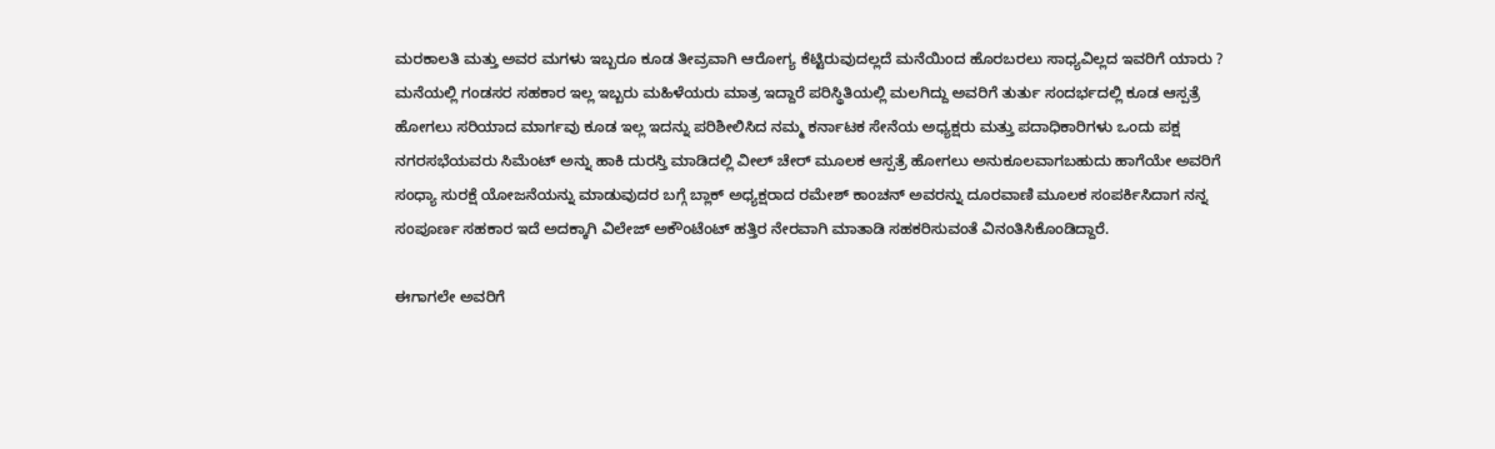ಮರಕಾಲತಿ ಮತ್ತು ಅವರ ಮಗಳು ಇಬ್ಬರೂ ಕೂಡ ತೀವ್ರವಾಗಿ ಆರೋಗ್ಯ ಕೆಟ್ಟಿರುವುದಲ್ಲದೆ ಮನೆಯಿಂದ ಹೊರಬರಲು ಸಾಧ್ಯವಿಲ್ಲದ ಇವರಿಗೆ ಯಾರು ? ಮನೆಯಲ್ಲಿ ಗಂಡಸರ ಸಹಕಾರ ಇಲ್ಲ ಇಬ್ಬರು ಮಹಿಳೆಯರು ಮಾತ್ರ ಇದ್ದಾರೆ ಪರಿಸ್ಥಿತಿಯಲ್ಲಿ ಮಲಗಿದ್ದು ಅವರಿಗೆ ತುರ್ತು ಸಂದರ್ಭದಲ್ಲಿ ಕೂಡ ಆಸ್ಪತ್ರೆ ಹೋಗಲು ಸರಿಯಾದ ಮಾರ್ಗವು ಕೂಡ ಇಲ್ಲ ಇದನ್ನು ಪರಿಶೀಲಿಸಿದ ನಮ್ಮ ಕರ್ನಾಟಕ ಸೇನೆಯ ಅಧ್ಯಕ್ಷರು ಮತ್ತು ಪದಾಧಿಕಾರಿಗಳು ಒಂದು ಪಕ್ಷ ನಗರಸಭೆಯವರು ಸಿಮೆಂಟ್ ಅನ್ನು ಹಾಕಿ ದುರಸ್ತಿ ಮಾಡಿದಲ್ಲಿ ವೀಲ್ ಚೇರ್ ಮೂಲಕ ಆಸ್ಪತ್ರೆ ಹೋಗಲು ಅನುಕೂಲವಾಗಬಹುದು ಹಾಗೆಯೇ ಅವರಿಗೆ ಸಂಧ್ಯಾ ಸುರಕ್ಷೆ ಯೋಜನೆಯನ್ನು ಮಾಡುವುದರ ಬಗ್ಗೆ ಬ್ಲಾಕ್ ಅಧ್ಯಕ್ಷರಾದ ರಮೇಶ್ ಕಾಂಚನ್ ಅವರನ್ನು ದೂರವಾಣಿ ಮೂಲಕ ಸಂಪರ್ಕಿಸಿದಾಗ ನನ್ನ ಸಂಪೂರ್ಣ ಸಹಕಾರ ಇದೆ ಅದಕ್ಕಾಗಿ ವಿಲೇಜ್ ಅಕೌಂಟೆಂಟ್ ಹತ್ತಿರ ನೇರವಾಗಿ ಮಾತಾಡಿ ಸಹಕರಿಸುವಂತೆ ವಿನಂತಿಸಿಕೊಂಡಿದ್ದಾರೆ.

ಈಗಾಗಲೇ ಅವರಿಗೆ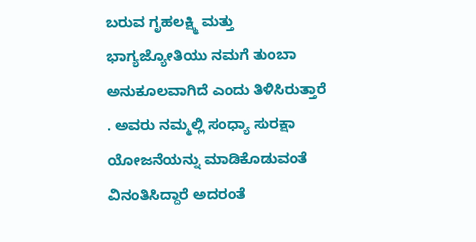ಬರುವ ಗೃಹಲಕ್ಷ್ಮಿ ಮತ್ತು ಭಾಗ್ಯಜ್ಯೋತಿಯು ನಮಗೆ ತುಂಬಾ ಅನುಕೂಲವಾಗಿದೆ ಎಂದು ತಿಳಿಸಿರುತ್ತಾರೆ . ಅವರು ನಮ್ಮಲ್ಲಿ ಸಂಧ್ಯಾ ಸುರಕ್ಷಾ ಯೋಜನೆಯನ್ನು ಮಾಡಿಕೊಡುವಂತೆ ವಿನಂತಿಸಿದ್ದಾರೆ ಅದರಂತೆ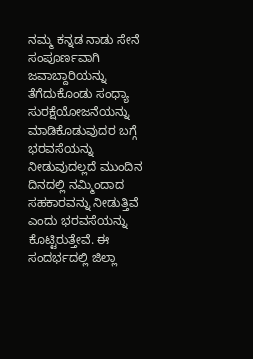ನಮ್ಮ ಕನ್ನಡ ನಾಡು ಸೇನೆ ಸಂಪೂರ್ಣವಾಗಿ ಜವಾಬ್ದಾರಿಯನ್ನು ತೆಗೆದುಕೊಂಡು ಸಂಧ್ಯಾ ಸುರಕ್ಷೆಯೋಜನೆಯನ್ನು ಮಾಡಿಕೊಡುವುದರ ಬಗ್ಗೆ ಭರವಸೆಯನ್ನು ನೀಡುವುದಲ್ಲದೆ ಮುಂದಿನ ದಿನದಲ್ಲಿ ನಮ್ಮಿಂದಾದ ಸಹಕಾರವನ್ನು ನೀಡುತ್ತಿವೆ ಎಂದು ಭರವಸೆಯನ್ನು ಕೊಟ್ಟಿರುತ್ತೇವೆ. ಈ ಸಂದರ್ಭದಲ್ಲಿ ಜಿಲ್ಲಾ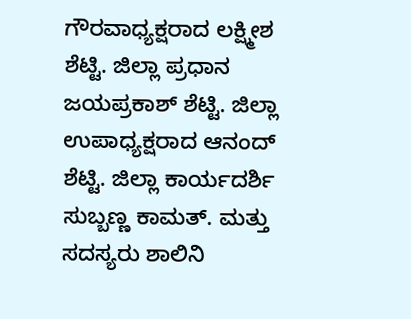ಗೌರವಾಧ್ಯಕ್ಷರಾದ ಲಕ್ಷ್ಮೀಶ ಶೆಟ್ಟಿ. ಜಿಲ್ಲಾ ಪ್ರಧಾನ ಜಯಪ್ರಕಾಶ್ ಶೆಟ್ಟಿ. ಜಿಲ್ಲಾ ಉಪಾಧ್ಯಕ್ಷರಾದ ಆನಂದ್ ಶೆಟ್ಟಿ. ಜಿಲ್ಲಾ ಕಾರ್ಯದರ್ಶಿ ಸುಬ್ಬಣ್ಣ ಕಾಮತ್. ಮತ್ತು ಸದಸ್ಯರು ಶಾಲಿನಿ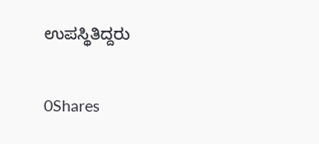ಉಪಸ್ಥಿತಿದ್ದರು

0Shares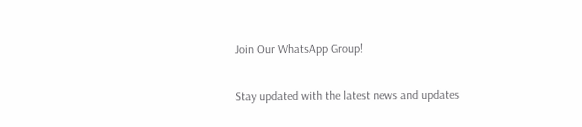Join Our WhatsApp Group!

Stay updated with the latest news and updates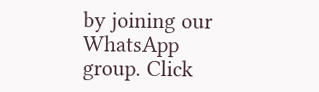by joining our WhatsApp group. Click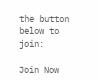the button below to join:

Join Now